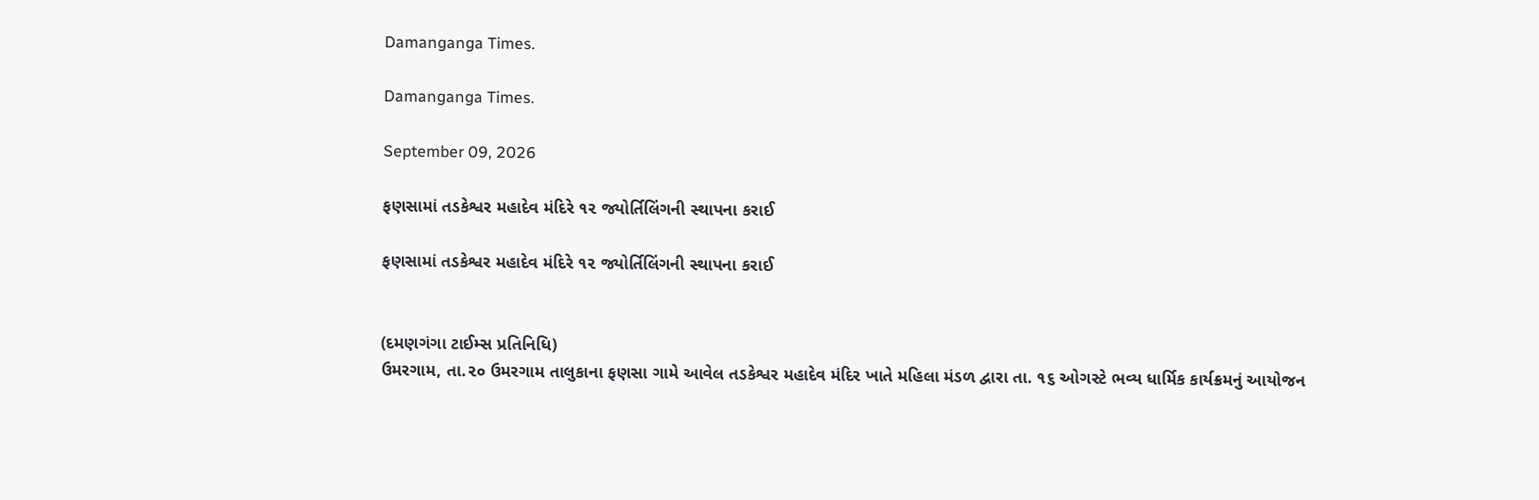Damanganga Times.

Damanganga Times.

September 09, 2026

ફણસામાં તડકેશ્વર મહાદેવ મંદિરે ૧૨ જ્યોર્તિલિંગની સ્થાપના કરાઈ

ફણસામાં તડકેશ્વર મહાદેવ મંદિરે ૧૨ જ્યોર્તિલિંગની સ્થાપના કરાઈ


(દમણગંગા ટાઈમ્સ પ્રતિનિધિ)
ઉમરગામ, તા.૨૦ ઉમરગામ તાલુકાના ફણસા ગામે આવેલ તડકેશ્વર મહાદેવ મંદિર ખાતે મહિલા મંડળ દ્વારા તા. ૧૬ ઓગસ્ટે ભવ્ય ધાર્મિક કાર્યક્રમનું આયોજન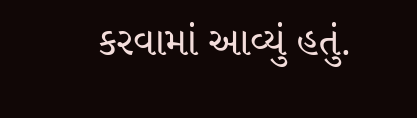કરવામાં આવ્યું હતું.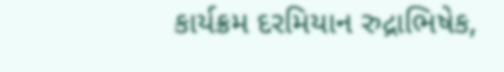કાર્યક્રમ દરમિયાન રુદ્રાભિષેક,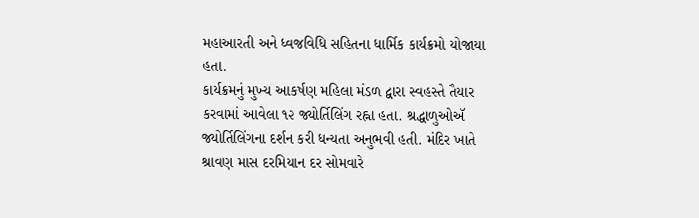મહાઆરતી અને ધ્વજવિધિ સહિતના ધાર્મિક કાર્યક્રમો યોજાયા હતા.
કાર્યક્રમનું મુખ્ય આકર્ષણ મહિલા મંડળ દ્વારા સ્વહસ્તે તૈયાર કરવામાં આવેલા ૧૨ જ્યોર્તિલિંગ રહ્ના હતા. શ્રદ્ધાળુઓઍ જ્યોર્તિલિંગના દર્શન કરી ધન્યતા અનુભવી હતી. મંદિર ખાતે શ્રાવણ માસ દરમિયાન દર સોમવારે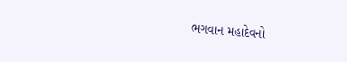ભગવાન મહાદેવનો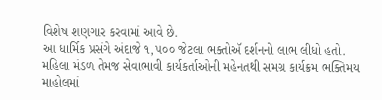વિશેષ શણગાર કરવામાં આવે છે.
આ ધાર્મિક પ્રસંગે અંદાજે ૧,૫૦૦ જેટલા ભક્તોઍ દર્શનનો લાભ લીધો હતો. મહિલા મંડળ તેમજ સેવાભાવી કાર્યકર્તાઓની મહેનતથી સમગ્ર કાર્યક્રમ ભક્તિમય માહોલમાં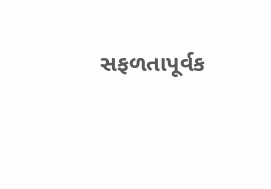સફળતાપૂર્વક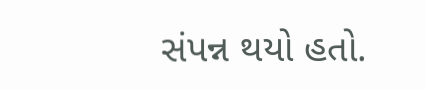સંપન્ન થયો હતો.